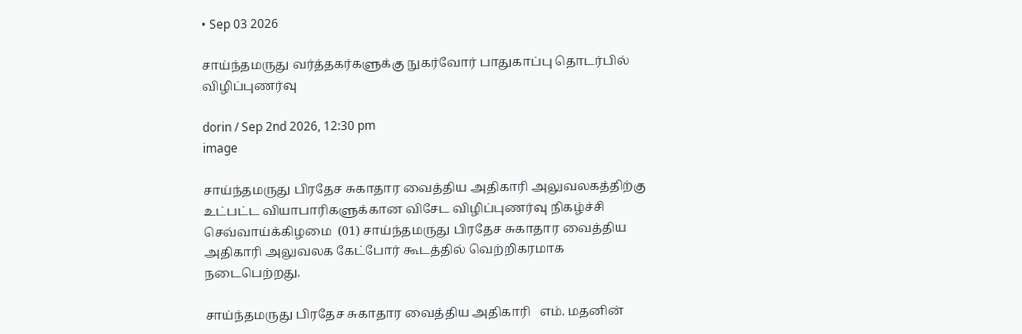• Sep 03 2026

சாய்ந்தமருது வர்த்தகர்களுக்கு நுகர்வோர் பாதுகாப்பு தொடர்பில் விழிப்புணர்வு

dorin / Sep 2nd 2026, 12:30 pm
image

சாய்ந்தமருது பிரதேச சுகாதார வைத்திய அதிகாரி அலுவலகத்திற்கு உட்பட்ட வியாபாரிகளுக்கான விசேட விழிப்புணர்வு நிகழ்ச்சி செவ்வாய்க்கிழமை  (01) சாய்ந்தமருது பிரதேச சுகாதார வைத்திய அதிகாரி அலுவலக கேட்போர் கூடத்தில் வெற்றிகரமாக நடைபெற்றது.

சாய்ந்தமருது பிரதேச சுகாதார வைத்திய அதிகாரி   எம். மதனின்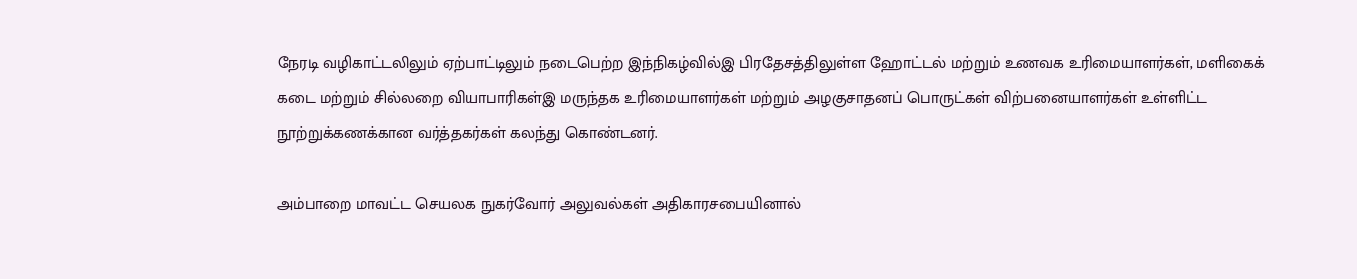நேரடி வழிகாட்டலிலும் ஏற்பாட்டிலும் நடைபெற்ற இந்நிகழ்வில்இ பிரதேசத்திலுள்ள ஹோட்டல் மற்றும் உணவக உரிமையாளர்கள், மளிகைக் கடை மற்றும் சில்லறை வியாபாரிகள்இ மருந்தக உரிமையாளர்கள் மற்றும் அழகுசாதனப் பொருட்கள் விற்பனையாளர்கள் உள்ளிட்ட நூற்றுக்கணக்கான வர்த்தகர்கள் கலந்து கொண்டனர்.

அம்பாறை மாவட்ட செயலக நுகர்வோர் அலுவல்கள் அதிகாரசபையினால்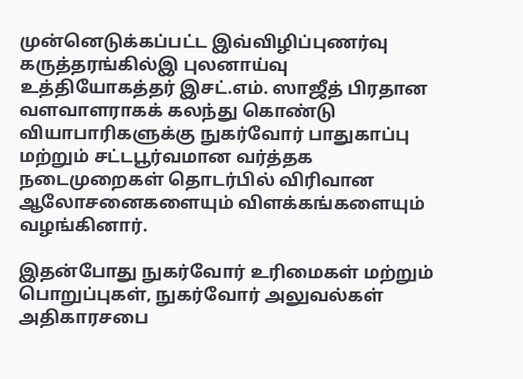முன்னெடுக்கப்பட்ட இவ்விழிப்புணர்வு கருத்தரங்கில்இ புலனாய்வு உத்தியோகத்தர் இசட்.எம். ஸாஜீத் பிரதான வளவாளராகக் கலந்து கொண்டு வியாபாரிகளுக்கு நுகர்வோர் பாதுகாப்பு மற்றும் சட்டபூர்வமான வர்த்தக நடைமுறைகள் தொடர்பில் விரிவான ஆலோசனைகளையும் விளக்கங்களையும் வழங்கினார்.

இதன்போது நுகர்வோர் உரிமைகள் மற்றும் பொறுப்புகள், நுகர்வோர் அலுவல்கள் அதிகாரசபை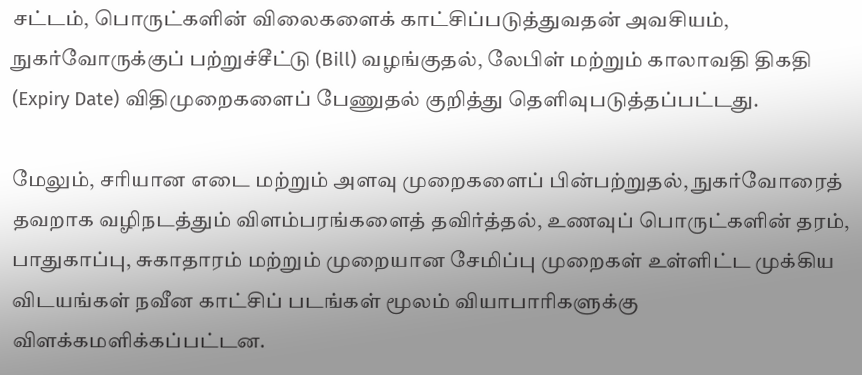சட்டம், பொருட்களின் விலைகளைக் காட்சிப்படுத்துவதன் அவசியம், நுகர்வோருக்குப் பற்றுச்சீட்டு (Bill) வழங்குதல், லேபிள் மற்றும் காலாவதி திகதி (Expiry Date) விதிமுறைகளைப் பேணுதல் குறித்து தெளிவுபடுத்தப்பட்டது.

மேலும், சரியான எடை மற்றும் அளவு முறைகளைப் பின்பற்றுதல், நுகர்வோரைத் தவறாக வழிநடத்தும் விளம்பரங்களைத் தவிர்த்தல், உணவுப் பொருட்களின் தரம், பாதுகாப்பு, சுகாதாரம் மற்றும் முறையான சேமிப்பு முறைகள் உள்ளிட்ட முக்கிய விடயங்கள் நவீன காட்சிப் படங்கள் மூலம் வியாபாரிகளுக்கு விளக்கமளிக்கப்பட்டன.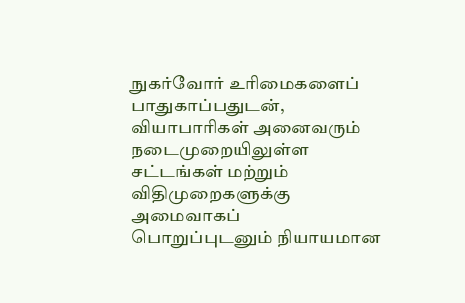நுகர்வோர் உரிமைகளைப் பாதுகாப்பதுடன், வியாபாரிகள் அனைவரும் நடைமுறையிலுள்ள சட்டங்கள் மற்றும் விதிமுறைகளுக்கு அமைவாகப் பொறுப்புடனும் நியாயமான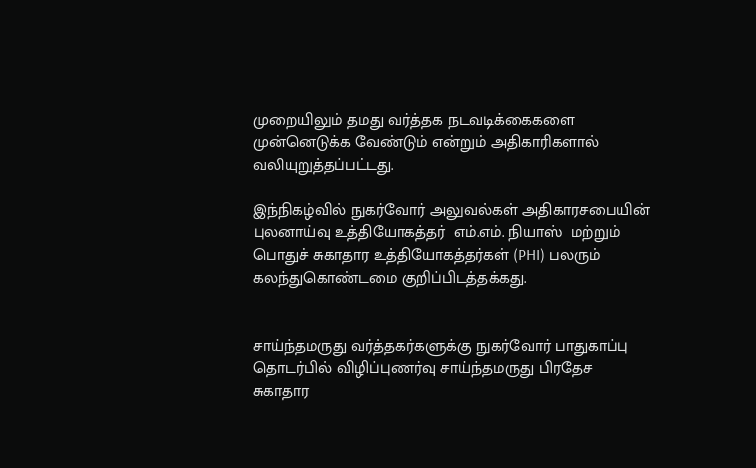முறையிலும் தமது வர்த்தக நடவடிக்கைகளை முன்னெடுக்க வேண்டும் என்றும் அதிகாரிகளால் வலியுறுத்தப்பட்டது.

இந்நிகழ்வில் நுகர்வோர் அலுவல்கள் அதிகாரசபையின் புலனாய்வு உத்தியோகத்தர்  எம்.எம். நியாஸ்  மற்றும் பொதுச் சுகாதார உத்தியோகத்தர்கள் (PHI) பலரும் கலந்துகொண்டமை குறிப்பிடத்தக்கது.


சாய்ந்தமருது வர்த்தகர்களுக்கு நுகர்வோர் பாதுகாப்பு தொடர்பில் விழிப்புணர்வு சாய்ந்தமருது பிரதேச சுகாதார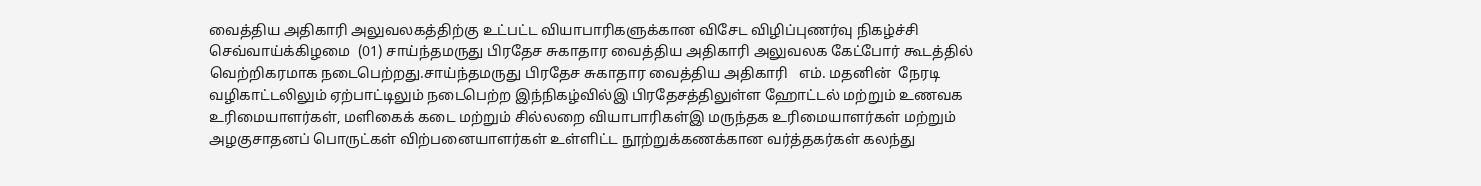வைத்திய அதிகாரி அலுவலகத்திற்கு உட்பட்ட வியாபாரிகளுக்கான விசேட விழிப்புணர்வு நிகழ்ச்சி செவ்வாய்க்கிழமை  (01) சாய்ந்தமருது பிரதேச சுகாதார வைத்திய அதிகாரி அலுவலக கேட்போர் கூடத்தில் வெற்றிகரமாக நடைபெற்றது.சாய்ந்தமருது பிரதேச சுகாதார வைத்திய அதிகாரி   எம். மதனின்  நேரடி வழிகாட்டலிலும் ஏற்பாட்டிலும் நடைபெற்ற இந்நிகழ்வில்இ பிரதேசத்திலுள்ள ஹோட்டல் மற்றும் உணவக உரிமையாளர்கள், மளிகைக் கடை மற்றும் சில்லறை வியாபாரிகள்இ மருந்தக உரிமையாளர்கள் மற்றும் அழகுசாதனப் பொருட்கள் விற்பனையாளர்கள் உள்ளிட்ட நூற்றுக்கணக்கான வர்த்தகர்கள் கலந்து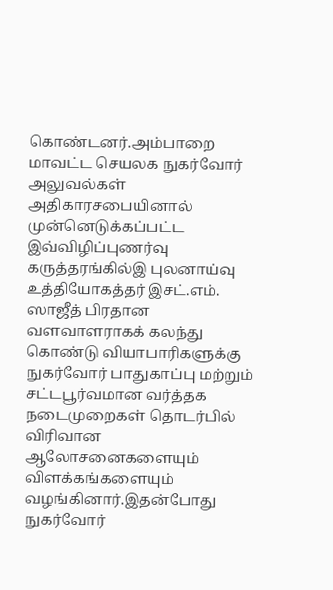கொண்டனர்.அம்பாறை மாவட்ட செயலக நுகர்வோர் அலுவல்கள் அதிகாரசபையினால் முன்னெடுக்கப்பட்ட இவ்விழிப்புணர்வு கருத்தரங்கில்இ புலனாய்வு உத்தியோகத்தர் இசட்.எம். ஸாஜீத் பிரதான வளவாளராகக் கலந்து கொண்டு வியாபாரிகளுக்கு நுகர்வோர் பாதுகாப்பு மற்றும் சட்டபூர்வமான வர்த்தக நடைமுறைகள் தொடர்பில் விரிவான ஆலோசனைகளையும் விளக்கங்களையும் வழங்கினார்.இதன்போது நுகர்வோர்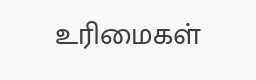உரிமைகள்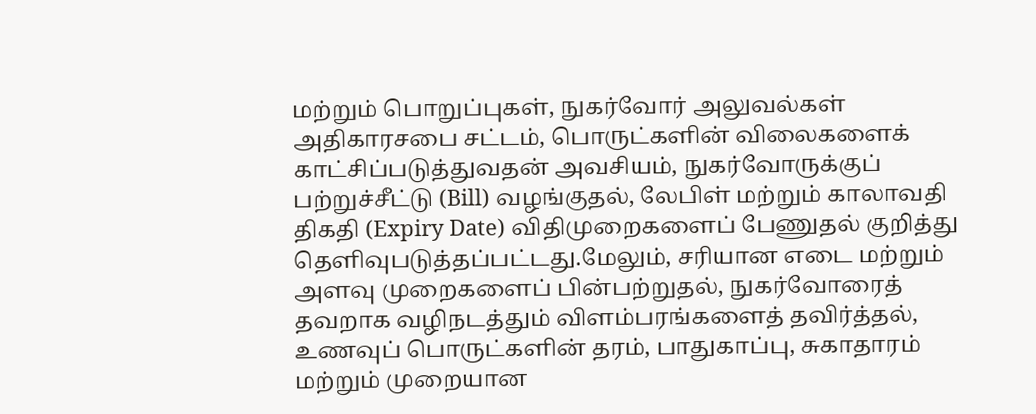மற்றும் பொறுப்புகள், நுகர்வோர் அலுவல்கள் அதிகாரசபை சட்டம், பொருட்களின் விலைகளைக் காட்சிப்படுத்துவதன் அவசியம், நுகர்வோருக்குப் பற்றுச்சீட்டு (Bill) வழங்குதல், லேபிள் மற்றும் காலாவதி திகதி (Expiry Date) விதிமுறைகளைப் பேணுதல் குறித்து தெளிவுபடுத்தப்பட்டது.மேலும், சரியான எடை மற்றும் அளவு முறைகளைப் பின்பற்றுதல், நுகர்வோரைத் தவறாக வழிநடத்தும் விளம்பரங்களைத் தவிர்த்தல், உணவுப் பொருட்களின் தரம், பாதுகாப்பு, சுகாதாரம் மற்றும் முறையான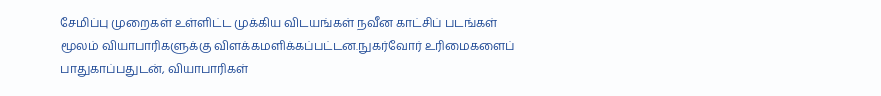சேமிப்பு முறைகள் உள்ளிட்ட முக்கிய விடயங்கள் நவீன காட்சிப் படங்கள் மூலம் வியாபாரிகளுக்கு விளக்கமளிக்கப்பட்டன.நுகர்வோர் உரிமைகளைப் பாதுகாப்பதுடன், வியாபாரிகள்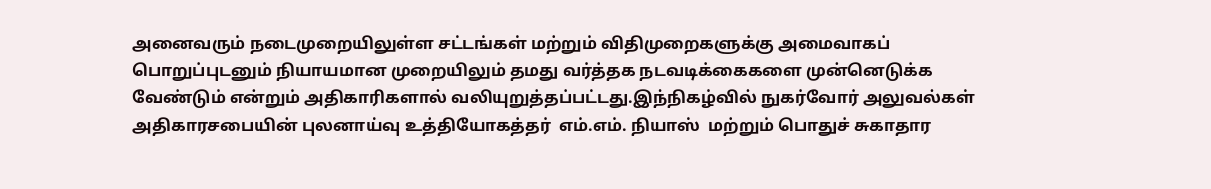அனைவரும் நடைமுறையிலுள்ள சட்டங்கள் மற்றும் விதிமுறைகளுக்கு அமைவாகப் பொறுப்புடனும் நியாயமான முறையிலும் தமது வர்த்தக நடவடிக்கைகளை முன்னெடுக்க வேண்டும் என்றும் அதிகாரிகளால் வலியுறுத்தப்பட்டது.இந்நிகழ்வில் நுகர்வோர் அலுவல்கள் அதிகாரசபையின் புலனாய்வு உத்தியோகத்தர்  எம்.எம். நியாஸ்  மற்றும் பொதுச் சுகாதார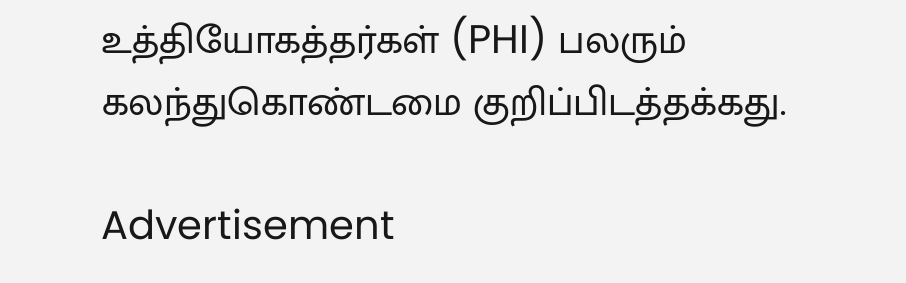உத்தியோகத்தர்கள் (PHI) பலரும் கலந்துகொண்டமை குறிப்பிடத்தக்கது.

Advertisement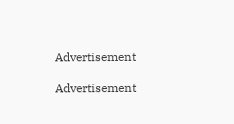Advertisement

Advertisement